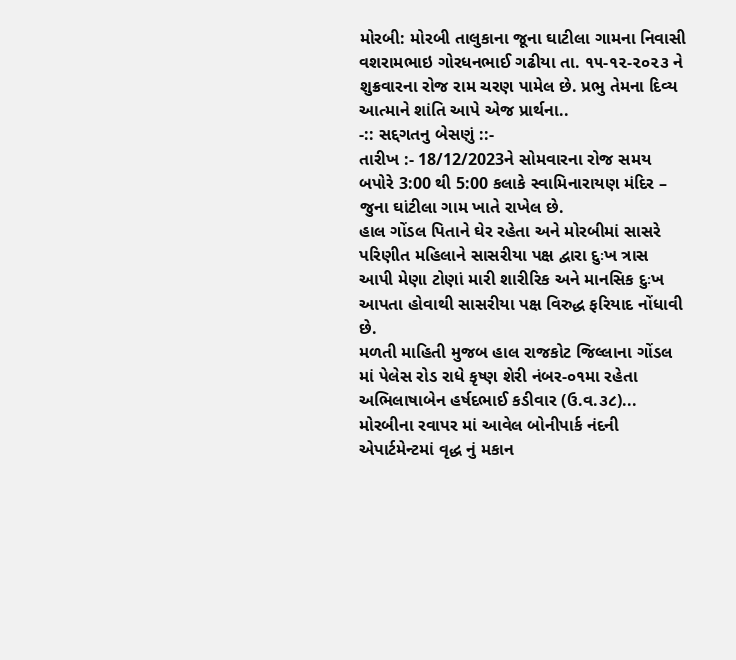મોરબી: મોરબી તાલુકાના જૂના ઘાટીલા ગામના નિવાસી વશરામભાઇ ગોરધનભાઈ ગઢીયા તા. ૧૫-૧૨-૨૦૨૩ ને શુક્રવારના રોજ રામ ચરણ પામેલ છે. પ્રભુ તેમના દિવ્ય આત્માને શાંતિ આપે એજ પ્રાર્થના..
-:: સદ્દગતનુ બેસણું ::-
તારીખ :- 18/12/2023ને સોમવારના રોજ સમય બપોરે 3:00 થી 5:00 કલાકે સ્વામિનારાયણ મંદિર – જુના ઘાંટીલા ગામ ખાતે રાખેલ છે.
હાલ ગોંડલ પિતાને ઘેર રહેતા અને મોરબીમાં સાસરે પરિણીત મહિલાને સાસરીયા પક્ષ દ્વારા દુઃખ ત્રાસ આપી મેણા ટોણાં મારી શારીરિક અને માનસિક દુઃખ આપતા હોવાથી સાસરીયા પક્ષ વિરુદ્ધ ફરિયાદ નોંધાવી છે.
મળતી માહિતી મુજબ હાલ રાજકોટ જિલ્લાના ગોંડલ માં પેલેસ રોડ રાધે કૃષ્ણ શેરી નંબર-૦૧મા રહેતા અભિલાષાબેન હર્ષદભાઈ કડીવાર (ઉ.વ.૩૮)...
મોરબીના રવાપર માં આવેલ બોનીપાર્ક નંદની એપાર્ટમેન્ટમાં વૃદ્ધ નું મકાન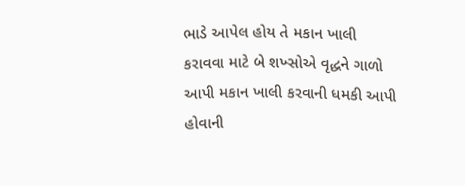ભાડે આપેલ હોય તે મકાન ખાલી કરાવવા માટે બે શખ્સોએ વૃદ્ધને ગાળો આપી મકાન ખાલી કરવાની ધમકી આપી હોવાની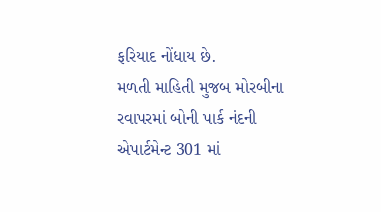ફરિયાદ નોંધાય છે.
મળતી માહિતી મુજબ મોરબીના રવાપરમાં બોની પાર્ક નંદની એપાર્ટમેન્ટ 301 માં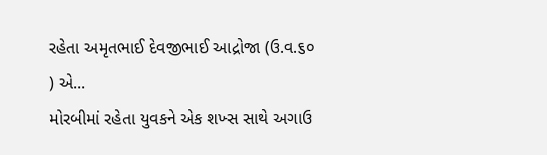રહેતા અમૃતભાઈ દેવજીભાઈ આદ્રોજા (ઉ.વ.૬૦ ) એ...
મોરબીમાં રહેતા યુવકને એક શખ્સ સાથે અગાઉ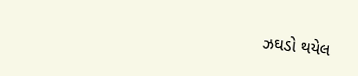ઝઘડો થયેલ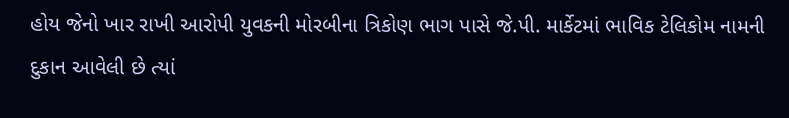હોય જેનો ખાર રાખી આરોપી યુવકની મોરબીના ત્રિકોણ ભાગ પાસે જે.પી. માર્કેટમાં ભાવિક ટેલિકોમ નામની દુકાન આવેલી છે ત્યાં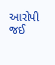આરોપી જઈ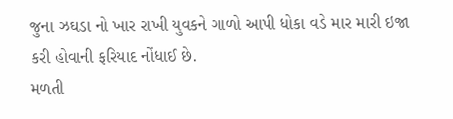જુના ઝઘડા નો ખાર રાખી યુવકને ગાળો આપી ધોકા વડે માર મારી ઇજા કરી હોવાની ફરિયાદ નોંધાઈ છે.
મળતી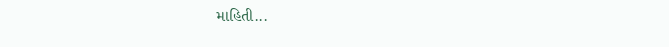માહિતી...